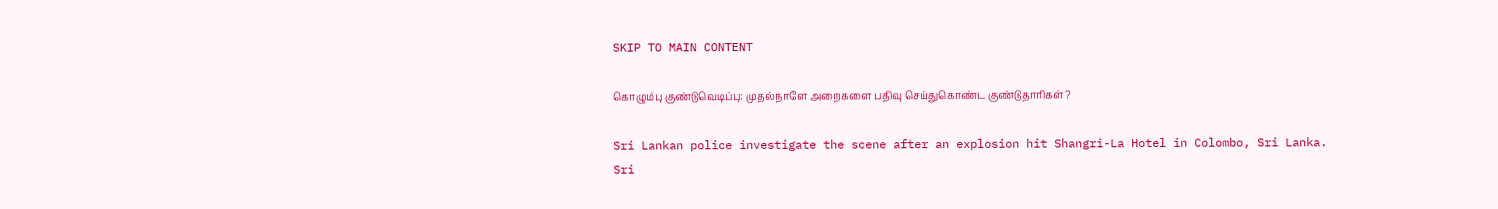SKIP TO MAIN CONTENT

கொழும்பு குண்டுவெடிப்பு: முதல்நாளே அறைகளை பதிவு செய்துகொண்ட குண்டுதாரிகள்?

Sri Lankan police investigate the scene after an explosion hit Shangri-La Hotel in Colombo, Sri Lanka.
Sri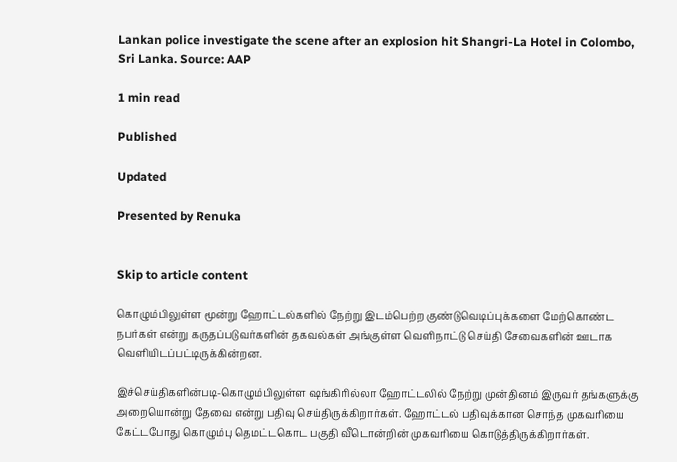Lankan police investigate the scene after an explosion hit Shangri-La Hotel in Colombo, Sri Lanka. Source: AAP

1 min read

Published

Updated

Presented by Renuka


Skip to article content

கொழும்பிலுள்ள மூன்று ஹோட்டல்களில் நேற்று இடம்பெற்ற குண்டுவெடிப்புக்களை மேற்கொண்ட நபர்கள் என்று கருதப்படுவர்களின் தகவல்கள் அங்குள்ள வெளிநாட்டு செய்தி சேவைகளின் ஊடாக வெளியிடப்பட்டிருக்கின்றன.

இச்செய்திகளின்படி-கொழும்பிலுள்ள ஷங்கிரில்லா ஹோட்டலில் நேற்று முன்தினம் இருவர் தங்களுக்கு அறையொன்று தேவை என்று பதிவு செய்திருக்கிறார்கள். ஹோட்டல் பதிவுக்கான சொந்த முகவரியை கேட்டபோது கொழும்பு தெமட்டகொட பகுதி வீடொன்றின் முகவரியை கொடுத்திருக்கிறார்கள்.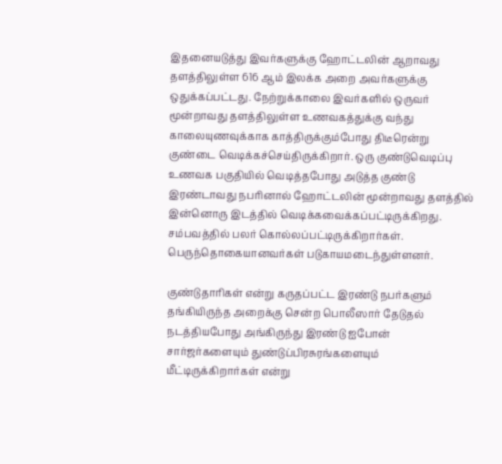இதனையடுத்து இவர்களுக்கு ஹோட்டலின் ஆறாவது தளத்திலுள்ள 616 ஆம் இலக்க அறை அவர்களுக்கு ஒதுக்கப்பட்டது. நேற்றுக்காலை இவர்களில் ஒருவர் மூன்றாவது தளத்திலுள்ள உணவகத்துக்கு வந்து காலையுணவுக்காக காத்திருக்கும்போது திடீரென்று குண்டை வெடிக்கச்செய்திருக்கிறார். ஒரு குண்டுவெடிப்பு உணவக பகுதியில் வெடித்தபோது அடுத்த குண்டு இரண்டாவது நபரினால் ஹோட்டலின் மூன்றாவது தளத்தில் இன்னொரு இடத்தில் வெடிக்கவைக்கப்பட்டிருக்கிறது. சம்பவத்தில் பலர் கொல்லப்பட்டிருக்கிறார்கள். பெருந்தொகையானவர்கள் படுகாயமடைந்துள்ளனர்.

குண்டுதாரிகள் என்று கருதப்பட்ட இரண்டு நபர்களும் தங்கியிருந்த அறைக்கு சென்ற பொலீஸார் தேடுதல் நடத்தியபோது அங்கிருந்து இரண்டு ஐபோன் சார்ஜர்களையும் துண்டுப்பிரசுரங்களையும் மீட்டிருக்கிறார்கள் என்று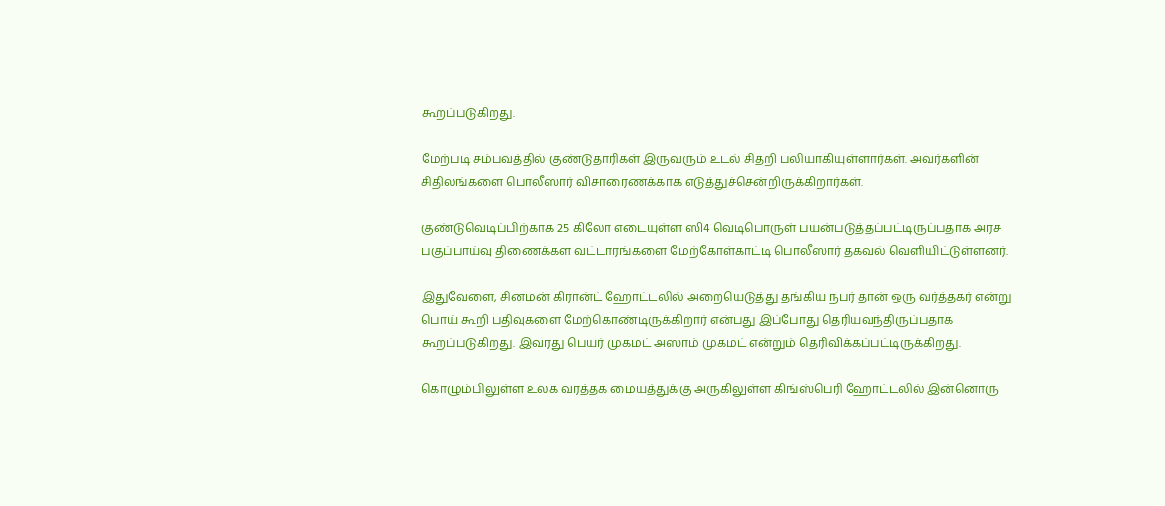கூறப்படுகிறது.

மேற்படி சம்பவத்தில் குண்டுதாரிகள் இருவரும் உடல் சிதறி பலியாகியுள்ளார்கள். அவர்களின் சிதிலங்களை பொலீஸார் விசாரைணக்காக எடுத்துச்சென்றிருக்கிறார்கள்.

குண்டுவெடிப்பிற்காக 25 கிலோ எடையுள்ள ஸி4 வெடிபொருள் பயன்படுத்தப்பட்டிருப்பதாக அரச பகுப்பாய்வு திணைக்கள வட்டாரங்களை மேற்கோள்காட்டி பொலீஸார் தகவல் வெளியிட்டுள்ளனர்.

இதுவேளை, சினமன் கிரான்ட் ஹோட்டலில் அறையெடுத்து தங்கிய நபர் தான் ஒரு வர்த்தகர் என்று பொய் கூறி பதிவுகளை மேற்கொண்டிருக்கிறார் என்பது இப்போது தெரியவந்திருப்பதாக கூறப்படுகிறது. இவரது பெயர் முகமட் அஸாம் முகமட் என்றும் தெரிவிக்கப்பட்டிருக்கிறது.

கொழும்பிலுள்ள உலக வரத்தக மையத்துக்கு அருகிலுள்ள கிங்ஸ்பெரி ஹோட்டலில் இன்னொரு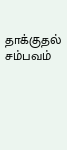தாக்குதல் சம்பவம்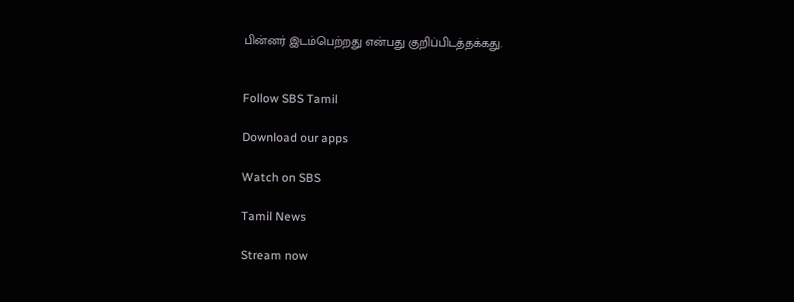பின்னர் இடம்பெற்றது என்பது குறிப்பிடத்தக்கது.


Follow SBS Tamil

Download our apps

Watch on SBS

Tamil News

Stream now